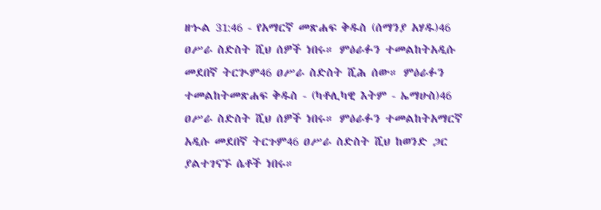ዘኍል 31:46 - የአማርኛ መጽሐፍ ቅዱስ (ሰማንያ አሃዱ)46 ዐሥራ ስድስት ሺህ ሰዎች ነበሩ። ምዕራፉን ተመልከትአዲሱ መደበኛ ትርጒም46 ዐሥራ ስድስት ሺሕ ሰው። ምዕራፉን ተመልከትመጽሐፍ ቅዱስ - (ካቶሊካዊ እትም - ኤማሁስ)46 ዐሥራ ስድስት ሺህ ሰዎች ነበሩ። ምዕራፉን ተመልከትአማርኛ አዲሱ መደበኛ ትርጉም46 ዐሥራ ስድስት ሺህ ከወንድ ጋር ያልተገናኙ ሴቶች ነበሩ።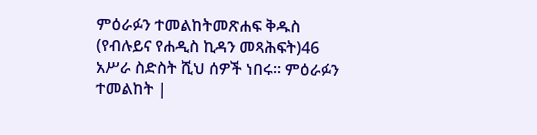ምዕራፉን ተመልከትመጽሐፍ ቅዱስ (የብሉይና የሐዲስ ኪዳን መጻሕፍት)46 አሥራ ስድስት ሺህ ሰዎች ነበሩ። ምዕራፉን ተመልከት |